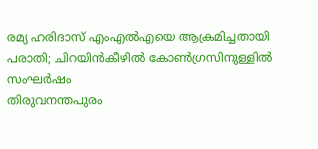രമ്യ ഹരിദാസ് എംഎൽഎയെ ആക്രമിച്ചതായി പരാതി; ചിറയിൻകീഴിൽ കോൺഗ്രസിനുള്ളിൽ സംഘർഷം
തിരുവനന്തപുരം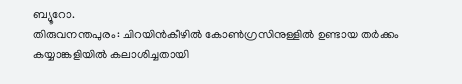ബ്യൂറോ.
തിരുവനന്തപുരം: ചിറയിൻകീഴിൽ കോൺഗ്രസിനുള്ളിൽ ഉണ്ടായ തർക്കം കയ്യാങ്കളിയിൽ കലാശിച്ചതായി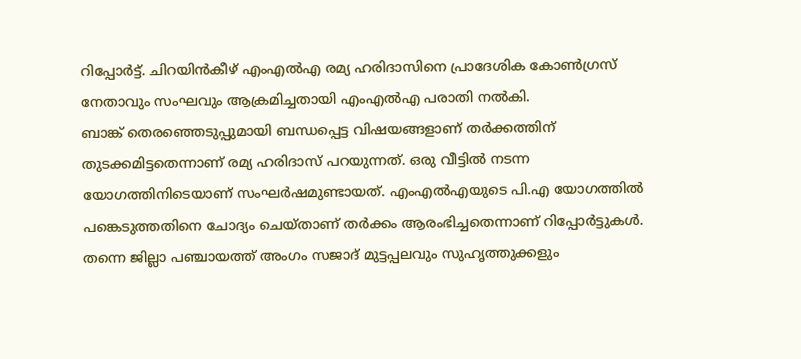റിപ്പോർട്ട്. ചിറയിൻകീഴ് എംഎൽഎ രമ്യ ഹരിദാസിനെ പ്രാദേശിക കോൺഗ്രസ് നേതാവും സംഘവും ആക്രമിച്ചതായി എംഎൽഎ പരാതി നൽകി.
ബാങ്ക് തെരഞ്ഞെടുപ്പുമായി ബന്ധപ്പെട്ട വിഷയങ്ങളാണ് തർക്കത്തിന് തുടക്കമിട്ടതെന്നാണ് രമ്യ ഹരിദാസ് പറയുന്നത്. ഒരു വീട്ടിൽ നടന്ന യോഗത്തിനിടെയാണ് സംഘർഷമുണ്ടായത്. എംഎൽഎയുടെ പി.എ യോഗത്തിൽ പങ്കെടുത്തതിനെ ചോദ്യം ചെയ്താണ് തർക്കം ആരംഭിച്ചതെന്നാണ് റിപ്പോർട്ടുകൾ.
തന്നെ ജില്ലാ പഞ്ചായത്ത് അംഗം സജാദ് മുട്ടപ്പലവും സുഹൃത്തുക്കളും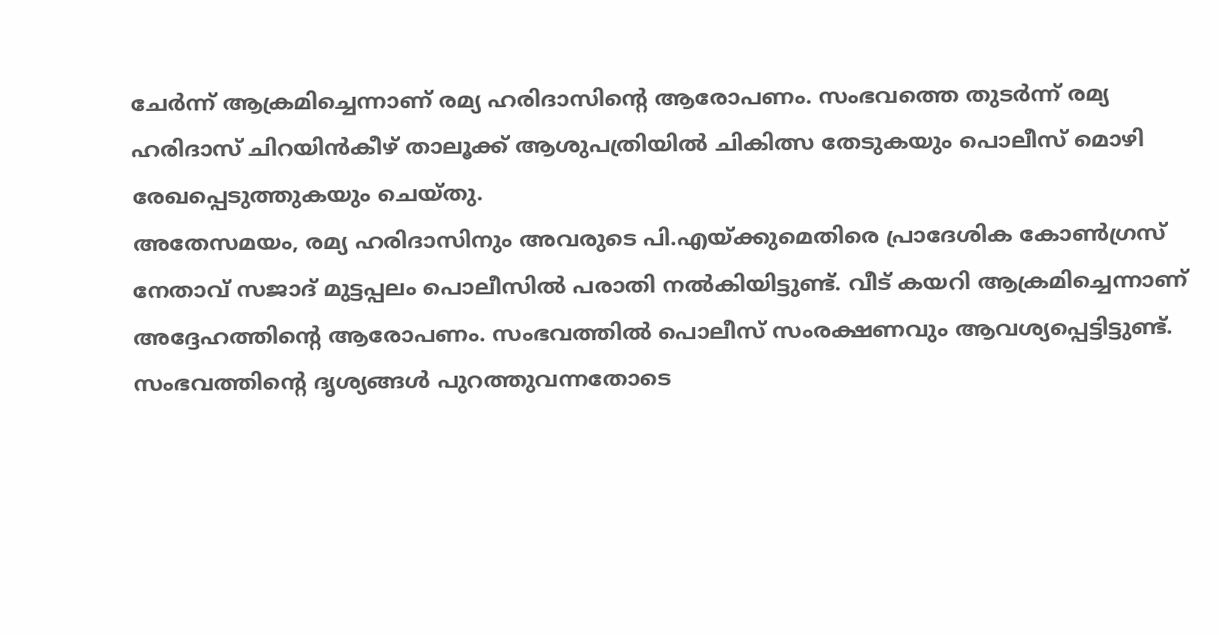ചേർന്ന് ആക്രമിച്ചെന്നാണ് രമ്യ ഹരിദാസിന്റെ ആരോപണം. സംഭവത്തെ തുടർന്ന് രമ്യ ഹരിദാസ് ചിറയിൻകീഴ് താലൂക്ക് ആശുപത്രിയിൽ ചികിത്സ തേടുകയും പൊലീസ് മൊഴി രേഖപ്പെടുത്തുകയും ചെയ്തു.
അതേസമയം, രമ്യ ഹരിദാസിനും അവരുടെ പി.എയ്ക്കുമെതിരെ പ്രാദേശിക കോൺഗ്രസ് നേതാവ് സജാദ് മുട്ടപ്പലം പൊലീസിൽ പരാതി നൽകിയിട്ടുണ്ട്. വീട് കയറി ആക്രമിച്ചെന്നാണ് അദ്ദേഹത്തിന്റെ ആരോപണം. സംഭവത്തിൽ പൊലീസ് സംരക്ഷണവും ആവശ്യപ്പെട്ടിട്ടുണ്ട്.
സംഭവത്തിന്റെ ദൃശ്യങ്ങൾ പുറത്തുവന്നതോടെ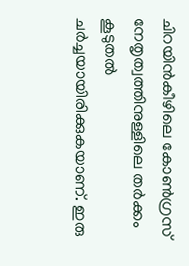ചിറയിൻകീഴിലെ കോൺഗ്രസ് നേതൃത്വത്തിനുള്ളിലെ തർക്കം കൂടുതൽ ചർച്ചയായിരിക്കുകയാണ്. ഇരു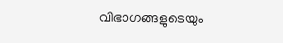വിഭാഗങ്ങളുടെയും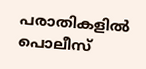പരാതികളിൽ പൊലീസ്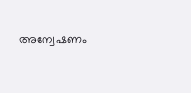അന്വേഷണം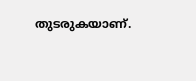തുടരുകയാണ്.